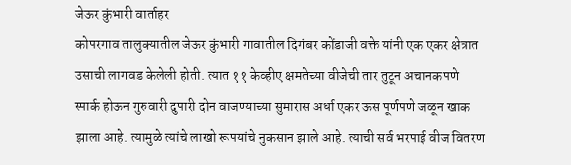जेऊर कुंभारी वार्ताहर
कोपरगाव तालुक्यातील जेऊर कुंभारी गावातील दिगंबर कोंडाजी वक्ते यांनी एक एकर क्षेत्रात उसाची लागवड केलेली होती. त्यात ११ केव्हीए क्षमतेच्या वीजेची तार तुटून अचानकपणे स्पार्क होऊन गुरुवारी दुपारी दोन वाजण्याच्या सुमारास अर्धा एकर ऊस पूर्णपणे जळून खाक झाला आहे. त्यामुळे त्यांचे लाखो रूपयांचे नुकसान झाले आहे. त्याची सर्व भरपाई वीज वितरण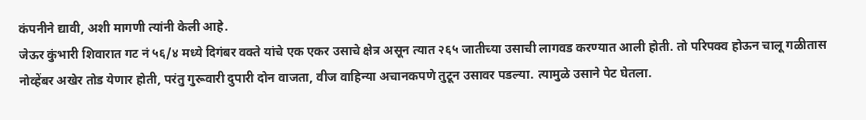कंपनीने द्यावी, अशी मागणी त्यांनी केली आहे.
जेऊर कुंभारी शिवारात गट नं ५६/४ मध्ये दिगंबर वक्ते यांचे एक एकर उसाचे क्षेत्र असून त्यात २६५ जातीच्या उसाची लागवड करण्यात आली होती. तो परिपक्व होऊन चालू गळीतास नोव्हेंबर अखेर तोड येणार होती, परंतु गुरूवारी दुपारी दोन वाजता, वीज वाहिन्या अचानकपणे तुटून उसावर पडल्या. त्यामुळे उसाने पेट घेतला.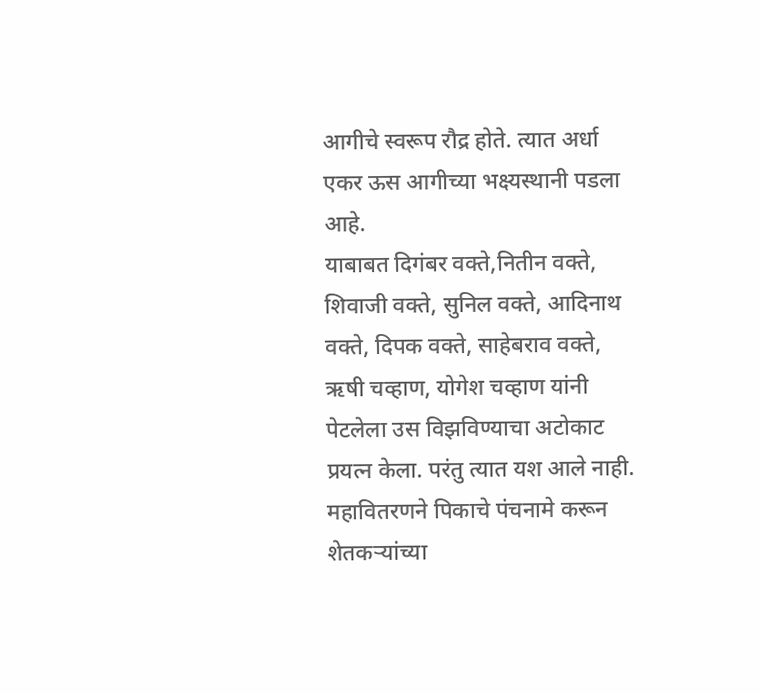आगीचे स्वरूप रौद्र होते. त्यात अर्धा एकर ऊस आगीच्या भक्ष्यस्थानी पडला आहे.
याबाबत दिगंबर वक्ते,नितीन वक्ते, शिवाजी वक्ते, सुनिल वक्ते, आदिनाथ वक्ते, दिपक वक्ते, साहेबराव वक्ते, ऋषी चव्हाण, योगेश चव्हाण यांनी पेटलेला उस विझविण्याचा अटोकाट प्रयत्न केला. परंतु त्यात यश आले नाही. महावितरणने पिकाचे पंचनामे करून शेतकऱ्यांच्या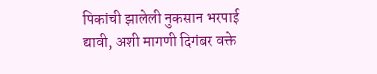पिकांची झालेली नुकसान भरपाई द्यावी, अशी मागणी दिगंबर वक्ते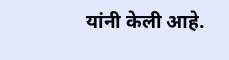यांनी केली आहे.